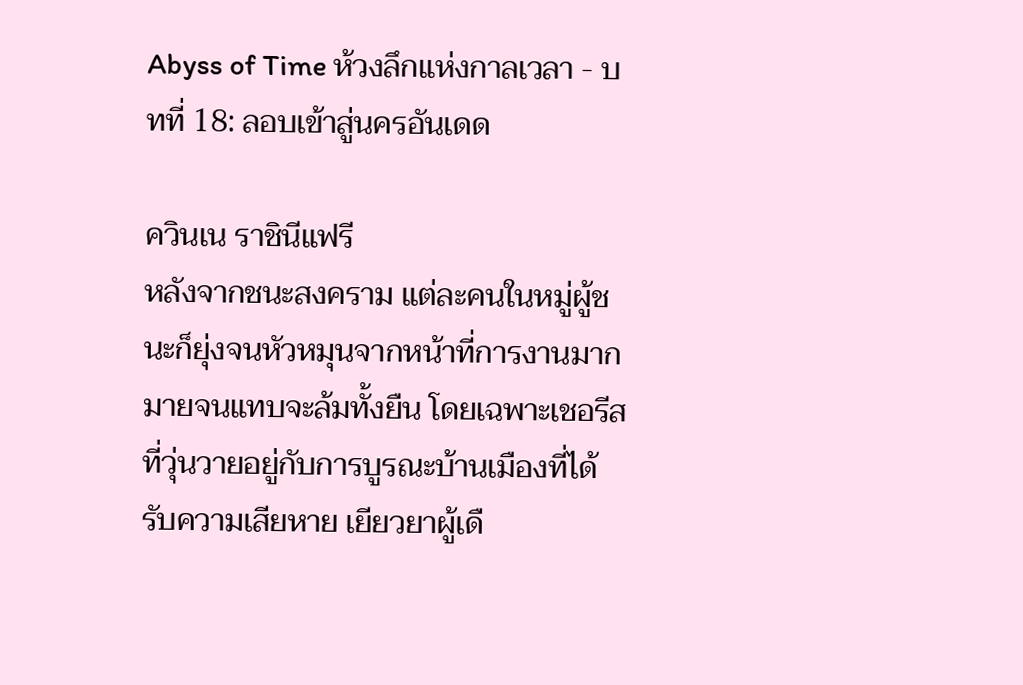Abyss of Time ห้วงลึกแห่งกาลเวลา - บทที่ 18: ลอบเข้าสู่นครอันเดด

ควินเน ราชินีแฟรี
หลังจากชนะสงคราม แต่ละคนในหมู่ผู้ชนะก็ยุ่งจนหัวหมุนจากหน้าที่การงานมากมายจนแทบจะล้มทั้งยืน โดยเฉพาะเชอรีสที่วุ่นวายอยู่กับการบูรณะบ้านเมืองที่ได้รับความเสียหาย เยียวยาผู้เดื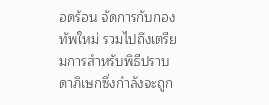อดร้อน จัดการกับกองทัพใหม่ รวมไปถึงเตรียมการสำหรับพิธีปราบดาภิเษกซึ่งกำลังจะถูก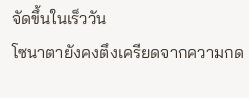จัดขึ้นในเร็ววัน
โซนาตายังคงตึงเครียดจากความกด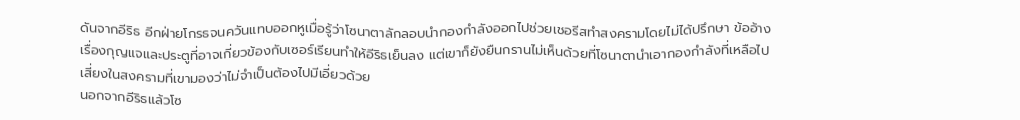ดันจากอีริธ อีกฝ่ายโกรธจนควันแทบออกหูเมื่อรู้ว่าโซนาตาลักลอบนำกองกำลังออกไปช่วยเชอรีสทำสงครามโดยไม่ได้ปรึกษา ข้ออ้างเรื่องกุญแจและประตูที่อาจเกี่ยวข้องกับเซอร์เรียนทำให้อีริธเย็นลง แต่เขาก็ยังยืนกรานไม่เห็นด้วยที่โซนาตานำเอากองกำลังที่เหลือไปเสี่ยงในสงครามที่เขามองว่าไม่จำเป็นต้องไปมีเอี่ยวด้วย
นอกจากอีริธแล้วโซ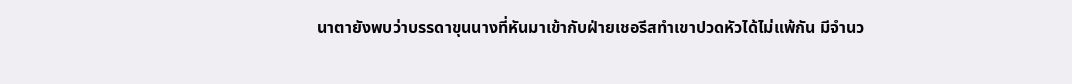นาตายังพบว่าบรรดาขุนนางที่หันมาเข้ากับฝ่ายเชอรีสทำเขาปวดหัวได้ไม่แพ้กัน มีจำนว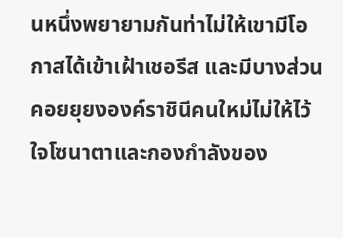นหนึ่งพยายามกันท่าไม่ให้เขามีโอกาสได้เข้าเฝ้าเชอรีส และมีบางส่วนคอยยุยงองค์ราชินีคนใหม่ไม่ให้ไว้ใจโซนาตาและกองกำลังของ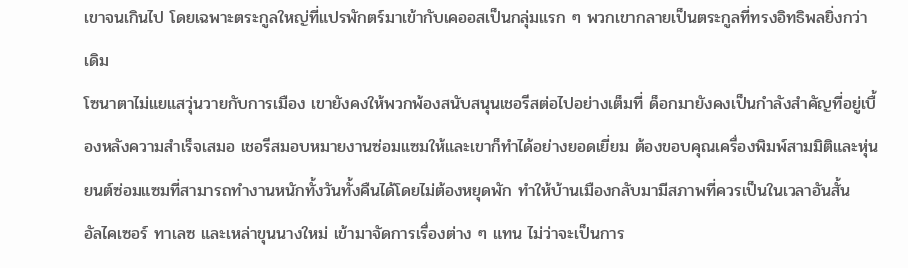เขาจนเกินไป โดยเฉพาะตระกูลใหญ่ที่แปรพักตร์มาเข้ากับเคออสเป็นกลุ่มแรก ๆ พวกเขากลายเป็นตระกูลที่ทรงอิทธิพลยิ่งกว่าเดิม
โซนาตาไม่แยแสวุ่นวายกับการเมือง เขายังคงให้พวกพ้องสนับสนุนเชอรีสต่อไปอย่างเต็มที่ ด็อกมายังคงเป็นกำลังสำคัญที่อยู่เบื้องหลังความสำเร็จเสมอ เชอรีสมอบหมายงานซ่อมแซมให้และเขาก็ทำได้อย่างยอดเยี่ยม ต้องขอบคุณเครื่องพิมพ์สามมิติและหุ่นยนต์ซ่อมแซมที่สามารถทำงานหนักทั้งวันทั้งคืนได้โดยไม่ต้องหยุดพัก ทำให้บ้านเมืองกลับมามีสภาพที่ควรเป็นในเวลาอันสั้น
อัลไคเซอร์ ทาเลซ และเหล่าขุนนางใหม่ เข้ามาจัดการเรื่องต่าง ๆ แทน ไม่ว่าจะเป็นการ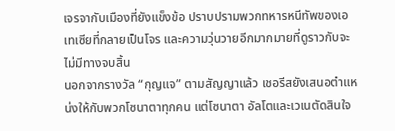เจรจากับเมืองที่ยังแข็งข้อ ปราบปรามพวกทหารหนีทัพของเอเทเซียที่กลายเป็นโจร และความวุ่นวายอีกมากมายที่ดูราวกับจะไม่มีทางจบสิ้น
นอกจากรางวัล “กุญแจ” ตามสัญญาแล้ว เชอรีสยังเสนอตำแหน่งให้กับพวกโซนาตาทุกคน แต่โซนาตา อัลโตและเวเนตัดสินใจ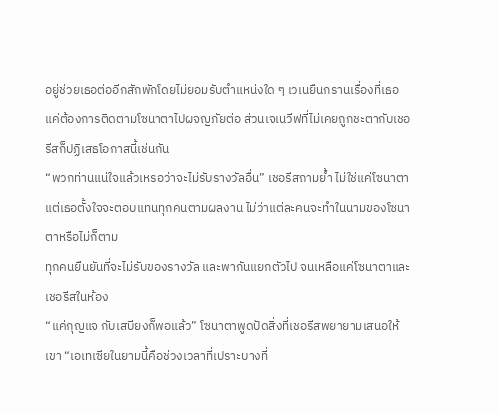อยู่ช่วยเธอต่ออีกสักพักโดยไม่ยอมรับตำแหน่งใด ๆ เวเนยืนกรานเรื่องที่เธอแค่ต้องการติดตามโซนาตาไปผจญภัยต่อ ส่วนเจเนวีฟที่ไม่เคยถูกชะตากับเชอรีสก็ปฏิเสธโอกาสนี้เช่นกัน
“พวกท่านแน่ใจแล้วเหรอว่าจะไม่รับรางวัลอื่น” เชอรีสถามย้ำ ไม่ใช่แค่โซนาตา แต่เธอตั้งใจจะตอบแทนทุกคนตามผลงาน ไม่ว่าแต่ละคนจะทำในนามของโซนาตาหรือไม่ก็ตาม
ทุกคนยืนยันที่จะไม่รับของรางวัล และพากันแยกตัวไป จนเหลือแค่โซนาตาและเชอรีสในห้อง
“แค่กุญแจ กับเสบียงก็พอแล้ว” โซนาตาพูดปัดสิ่งที่เชอรีสพยายามเสนอให้เขา “เอเทเซียในยามนี้คือช่วงเวลาที่เปราะบางที่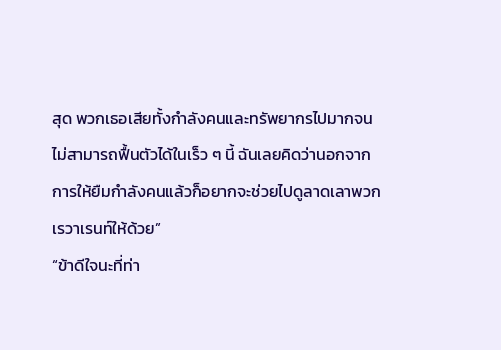สุด พวกเธอเสียทั้งกำลังคนและทรัพยากรไปมากจนไม่สามารถฟื้นตัวได้ในเร็ว ๆ นี้ ฉันเลยคิดว่านอกจากการให้ยืมกำลังคนแล้วก็อยากจะช่วยไปดูลาดเลาพวกเรวาเรนท์ให้ด้วย”
“ข้าดีใจนะที่ท่า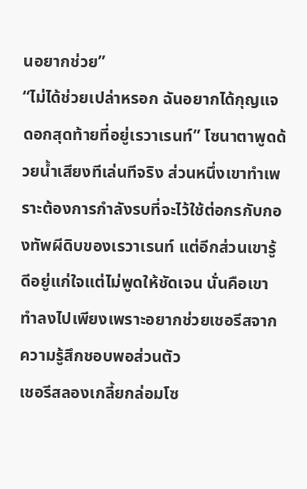นอยากช่วย”
“ไม่ได้ช่วยเปล่าหรอก ฉันอยากได้กุญแจดอกสุดท้ายที่อยู่เรวาเรนท์” โซนาตาพูดด้วยน้ำเสียงทีเล่นทีจริง ส่วนหนึ่งเขาทำเพราะต้องการกำลังรบที่จะไว้ใช้ต่อกรกับกองทัพผีดิบของเรวาเรนท์ แต่อีกส่วนเขารู้ดีอยู่แก่ใจแต่ไม่พูดให้ชัดเจน นั่นคือเขาทำลงไปเพียงเพราะอยากช่วยเชอรีสจากความรู้สึกชอบพอส่วนตัว
เชอรีสลองเกลี้ยกล่อมโซ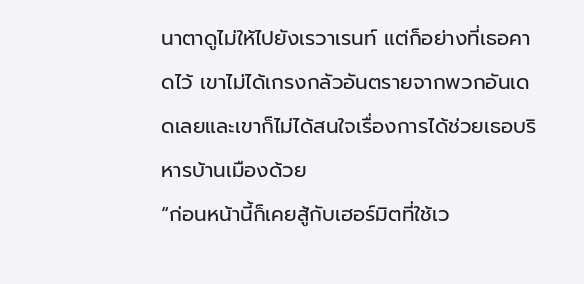นาตาดูไม่ให้ไปยังเรวาเรนท์ แต่ก็อย่างที่เธอคาดไว้ เขาไม่ได้เกรงกลัวอันตรายจากพวกอันเดดเลยและเขาก็ไม่ได้สนใจเรื่องการได้ช่วยเธอบริหารบ้านเมืองด้วย
“ก่อนหน้านี้ก็เคยสู้กับเฮอร์มิตที่ใช้เว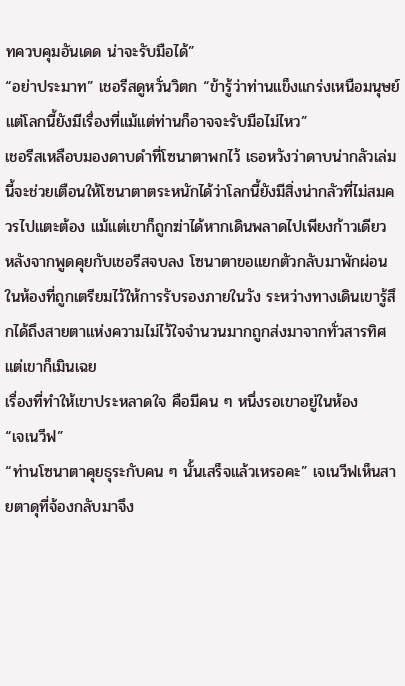ทควบคุมอันเดด น่าจะรับมือได้”
“อย่าประมาท” เชอรีสดูหวั่นวิตก “ข้ารู้ว่าท่านแข็งแกร่งเหนือมนุษย์ แต่โลกนี้ยังมีเรื่องที่แม้แต่ท่านก็อาจจะรับมือไม่ไหว”
เชอรีสเหลือบมองดาบดำที่โซนาตาพกไว้ เธอหวังว่าดาบน่ากลัวเล่มนี้จะช่วยเตือนให้โซนาตาตระหนักได้ว่าโลกนี้ยังมีสิ่งน่ากลัวที่ไม่สมควรไปแตะต้อง แม้แต่เขาก็ถูกฆ่าได้หากเดินพลาดไปเพียงก้าวเดียว
หลังจากพูดคุยกับเชอรีสจบลง โซนาตาขอแยกตัวกลับมาพักผ่อนในห้องที่ถูกเตรียมไว้ให้การรับรองภายในวัง ระหว่างทางเดินเขารู้สึกได้ถึงสายตาแห่งความไม่ไว้ใจจำนวนมากถูกส่งมาจากทั่วสารทิศแต่เขาก็เมินเฉย
เรื่องที่ทำให้เขาประหลาดใจ คือมีคน ๆ หนึ่งรอเขาอยู่ในห้อง
“เจเนวีฟ”
“ท่านโซนาตาคุยธุระกับคน ๆ นั้นเสร็จแล้วเหรอคะ” เจเนวีฟเห็นสายตาดุที่จ้องกลับมาจึง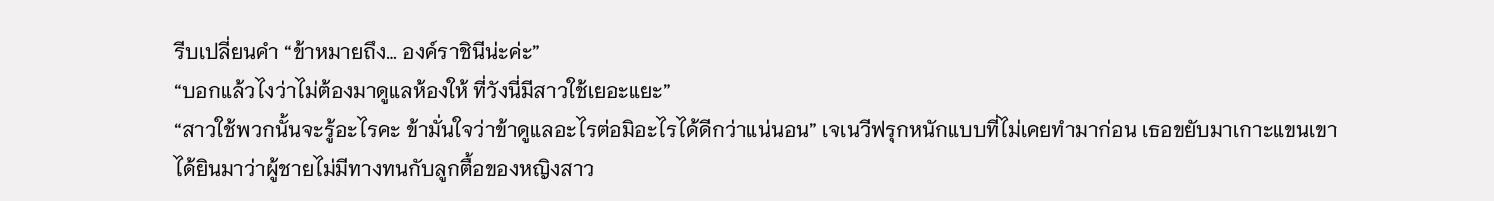รีบเปลี่ยนคำ “ข้าหมายถึง… องค์ราชินีน่ะค่ะ”
“บอกแล้วไงว่าไม่ต้องมาดูแลห้องให้ ที่วังนี่มีสาวใช้เยอะแยะ”
“สาวใช้พวกนั้นจะรู้อะไรคะ ข้ามั่นใจว่าข้าดูแลอะไรต่อมิอะไรได้ดีกว่าแน่นอน” เจเนวีฟรุกหนักแบบที่ไม่เคยทำมาก่อน เธอขยับมาเกาะแขนเขา
ได้ยินมาว่าผู้ชายไม่มีทางทนกับลูกตื้อของหญิงสาว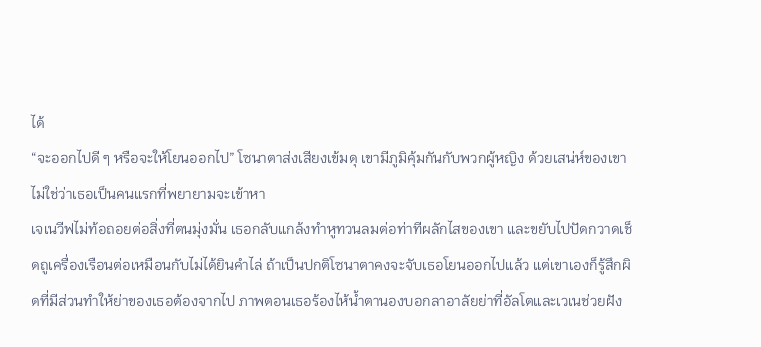ได้
“จะออกไปดี ๆ หรือจะให้โยนออกไป” โซนาตาส่งเสียงเข้มดุ เขามีภูมิคุ้มกันกับพวกผู้หญิง ด้วยเสน่ห์ของเขาไม่ใช่ว่าเธอเป็นคนแรกที่พยายามจะเข้าหา
เจเนวีฟไม่ท้อถอยต่อสิ่งที่ตนมุ่งมั่น เธอกลับแกล้งทำหูทวนลมต่อท่าทีผลักไสของเขา และขยับไปปัดกวาดเช็ดถูเครื่องเรือนต่อเหมือนกับไม่ได้ยินคำไล่ ถ้าเป็นปกติโซนาตาคงจะจับเธอโยนออกไปแล้ว แต่เขาเองก็รู้สึกผิดที่มีส่วนทำให้ย่าของเธอต้องจากไป ภาพตอนเธอร้องไห้น้ำตานองบอกลาอาลัยย่าที่อัลโตและเวเนช่วยฝัง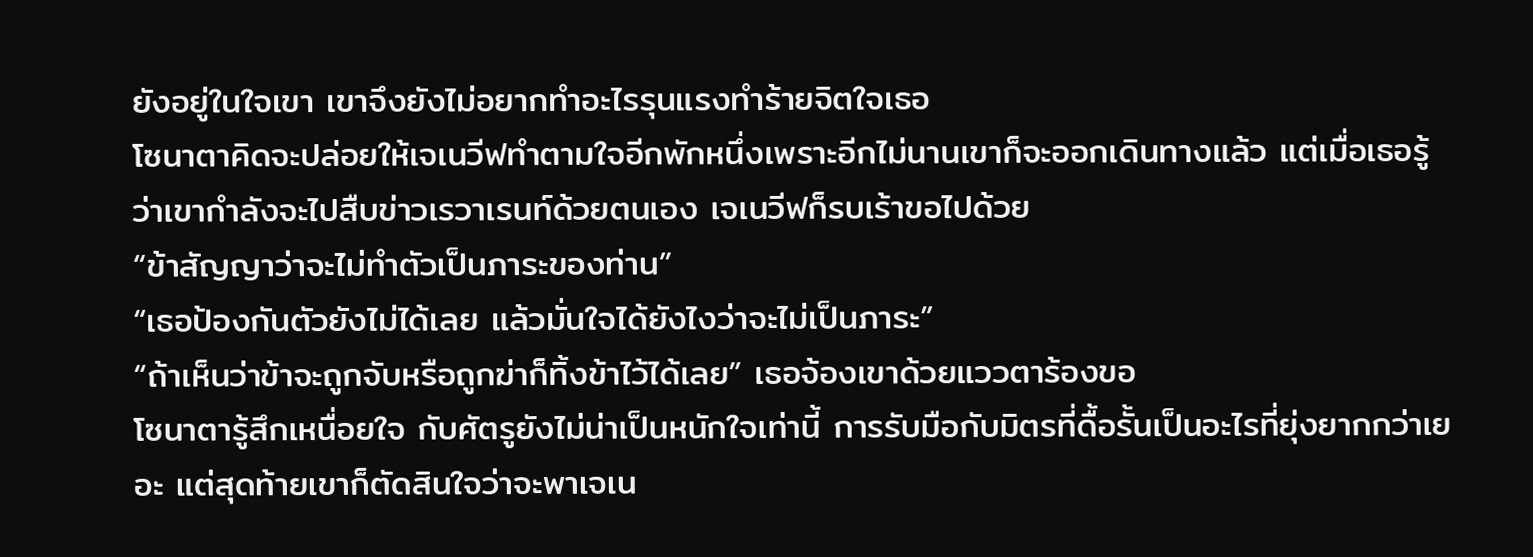ยังอยู่ในใจเขา เขาจึงยังไม่อยากทำอะไรรุนแรงทำร้ายจิตใจเธอ
โซนาตาคิดจะปล่อยให้เจเนวีฟทำตามใจอีกพักหนึ่งเพราะอีกไม่นานเขาก็จะออกเดินทางแล้ว แต่เมื่อเธอรู้ว่าเขากำลังจะไปสืบข่าวเรวาเรนท์ด้วยตนเอง เจเนวีฟก็รบเร้าขอไปด้วย
“ข้าสัญญาว่าจะไม่ทำตัวเป็นภาระของท่าน”
“เธอป้องกันตัวยังไม่ได้เลย แล้วมั่นใจได้ยังไงว่าจะไม่เป็นภาระ”
“ถ้าเห็นว่าข้าจะถูกจับหรือถูกฆ่าก็ทิ้งข้าไว้ได้เลย” เธอจ้องเขาด้วยแววตาร้องขอ
โซนาตารู้สึกเหนื่อยใจ กับศัตรูยังไม่น่าเป็นหนักใจเท่านี้ การรับมือกับมิตรที่ดื้อรั้นเป็นอะไรที่ยุ่งยากกว่าเยอะ แต่สุดท้ายเขาก็ตัดสินใจว่าจะพาเจเน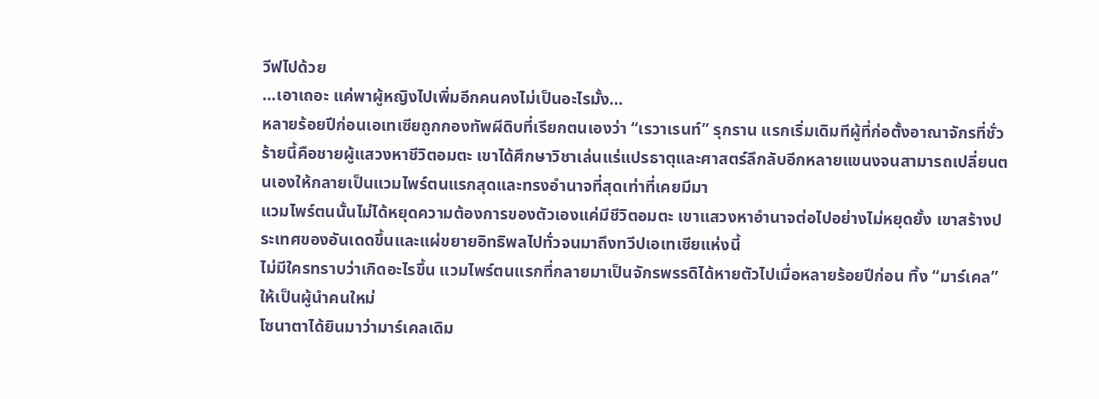วีฟไปด้วย
…เอาเถอะ แค่พาผู้หญิงไปเพิ่มอีกคนคงไม่เป็นอะไรมั้ง…
หลายร้อยปีก่อนเอเทเซียถูกกองทัพผีดิบที่เรียกตนเองว่า “เรวาเรนท์” รุกราน แรกเริ่มเดิมทีผู้ที่ก่อตั้งอาณาจักรที่ชั่วร้ายนี้คือชายผู้แสวงหาชีวิตอมตะ เขาได้ศึกษาวิชาเล่นแร่แปรธาตุและศาสตร์ลึกลับอีกหลายแขนงจนสามารถเปลี่ยนตนเองให้กลายเป็นแวมไพร์ตนแรกสุดและทรงอำนาจที่สุดเท่าที่เคยมีมา
แวมไพร์ตนนั้นไม่ได้หยุดความต้องการของตัวเองแค่มีชีวิตอมตะ เขาแสวงหาอำนาจต่อไปอย่างไม่หยุดยั้ง เขาสร้างประเทศของอันเดดขึ้นและแผ่ขยายอิทธิพลไปทั่วจนมาถึงทวีปเอเทเซียแห่งนี้
ไม่มีใครทราบว่าเกิดอะไรขึ้น แวมไพร์ตนแรกที่กลายมาเป็นจักรพรรดิได้หายตัวไปเมื่อหลายร้อยปีก่อน ทิ้ง “มาร์เคล” ให้เป็นผู้นำคนใหม่
โซนาตาได้ยินมาว่ามาร์เคลเดิม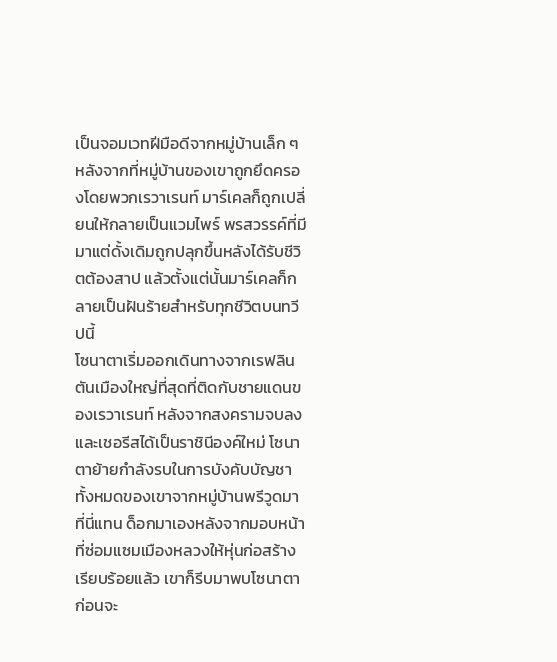เป็นจอมเวทฝีมือดีจากหมู่บ้านเล็ก ๆ หลังจากที่หมู่บ้านของเขาถูกยึดครองโดยพวกเรวาเรนท์ มาร์เคลก็ถูกเปลี่ยนให้กลายเป็นแวมไพร์ พรสวรรค์ที่มีมาแต่ดั้งเดิมถูกปลุกขึ้นหลังได้รับชีวิตต้องสาป แล้วตั้งแต่นั้นมาร์เคลก็กลายเป็นฝันร้ายสำหรับทุกชีวิตบนทวีปนี้
โซนาตาเริ่มออกเดินทางจากเรฟลินตันเมืองใหญ่ที่สุดที่ติดกับชายแดนของเรวาเรนท์ หลังจากสงครามจบลงและเชอรีสได้เป็นราชินีองค์ใหม่ โซนาตาย้ายกำลังรบในการบังคับบัญชาทั้งหมดของเขาจากหมู่บ้านพรีวูดมาที่นี่แทน ด็อกมาเองหลังจากมอบหน้าที่ซ่อมแซมเมืองหลวงให้หุ่นก่อสร้างเรียบร้อยแล้ว เขาก็รีบมาพบโซนาตาก่อนจะ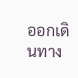ออกเดินทาง